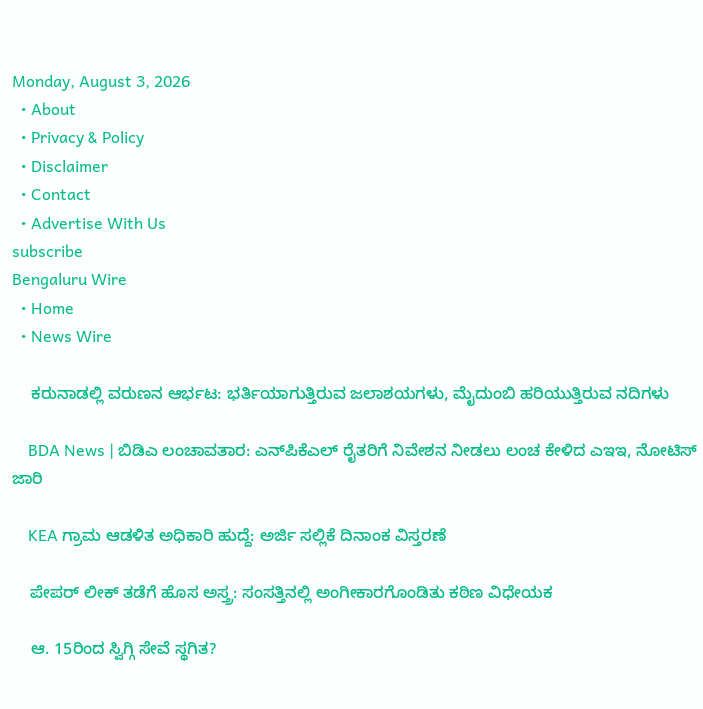Monday, August 3, 2026
  • About
  • Privacy & Policy
  • Disclaimer
  • Contact
  • Advertise With Us
subscribe
Bengaluru Wire
  • Home
  • News Wire

    ಕರುನಾಡಲ್ಲಿ ವರುಣನ ಆರ್ಭಟ: ಭರ್ತಿಯಾಗುತ್ತಿರುವ ಜಲಾಶಯಗಳು, ಮೈದುಂಬಿ ಹರಿಯುತ್ತಿರುವ ನದಿಗಳು

    BDA News | ಬಿಡಿಎ ಲಂಚಾವತಾರ: ಎನ್‌ಪಿಕೆಎಲ್ ರೈತರಿಗೆ ನಿವೇಶನ ನೀಡಲು ಲಂಚ ಕೇಳಿದ ಎಇಇ, ನೋಟಿಸ್ ಜಾರಿ

    KEA ಗ್ರಾಮ ಆಡಳಿತ ಅಧಿಕಾರಿ ಹುದ್ದೆ: ಅರ್ಜಿ ಸಲ್ಲಿಕೆ ದಿನಾಂಕ ವಿಸ್ತರಣೆ

    ಪೇಪರ್ ಲೀಕ್ ತಡೆಗೆ ಹೊಸ ಅಸ್ತ್ರ: ಸಂಸತ್ತಿನಲ್ಲಿ ಅಂಗೀಕಾರಗೊಂಡಿತು ಕಠಿಣ ವಿಧೇಯಕ

    ಆ. 15ರಿಂದ ಸ್ವಿಗ್ಗಿ ಸೇವೆ ಸ್ಥಗಿತ?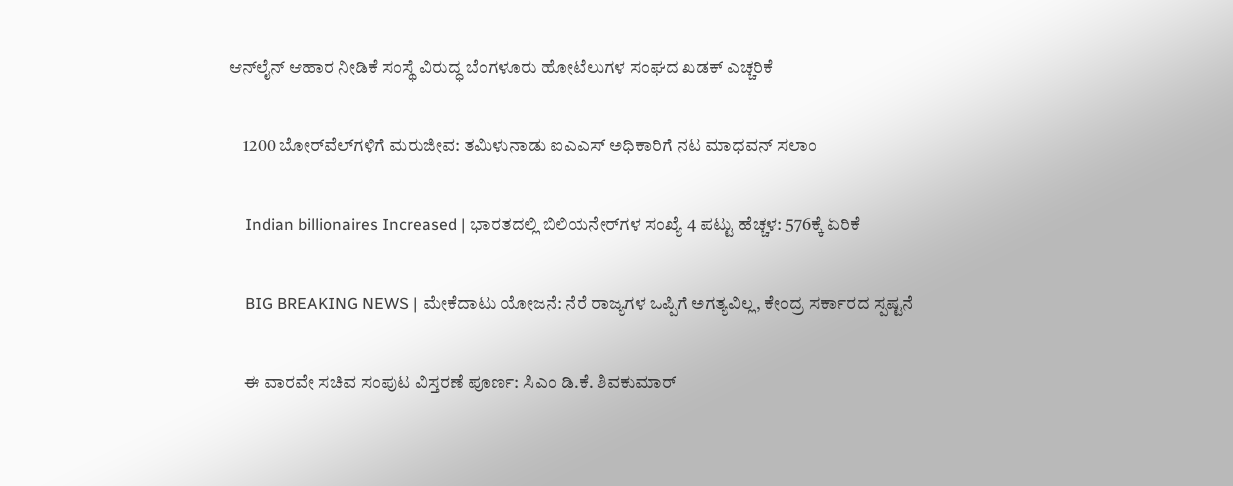ಆನ್‌ಲೈನ್ ಆಹಾರ ನೀಡಿಕೆ ಸಂಸ್ಥೆ ವಿರುದ್ಧ ಬೆಂಗಳೂರು ಹೋಟೆಲುಗಳ ಸಂಘದ ಖಡಕ್ ಎಚ್ಚರಿಕೆ

    1200 ಬೋರ್‌ವೆಲ್‌ಗಳಿಗೆ ಮರುಜೀವ: ತಮಿಳುನಾಡು ಐಎಎಸ್ ಅಧಿಕಾರಿಗೆ ನಟ ಮಾಧವನ್ ಸಲಾಂ

    Indian billionaires Increased | ಭಾರತದಲ್ಲಿ ಬಿಲಿಯನೇರ್‌ಗಳ ಸಂಖ್ಯೆ 4 ಪಟ್ಟು ಹೆಚ್ಚಳ: 576ಕ್ಕೆ ಏರಿಕೆ

    BIG BREAKING NEWS | ಮೇಕೆದಾಟು ಯೋಜನೆ: ನೆರೆ ರಾಜ್ಯಗಳ ಒಪ್ಪಿಗೆ ಅಗತ್ಯವಿಲ್ಲ, ಕೇಂದ್ರ ಸರ್ಕಾರದ ಸ್ಪಷ್ಟನೆ

    ಈ ವಾರವೇ ಸಚಿವ ಸಂಪುಟ ವಿಸ್ತರಣೆ ಪೂರ್ಣ: ಸಿಎಂ ಡಿ.ಕೆ. ಶಿವಕುಮಾರ್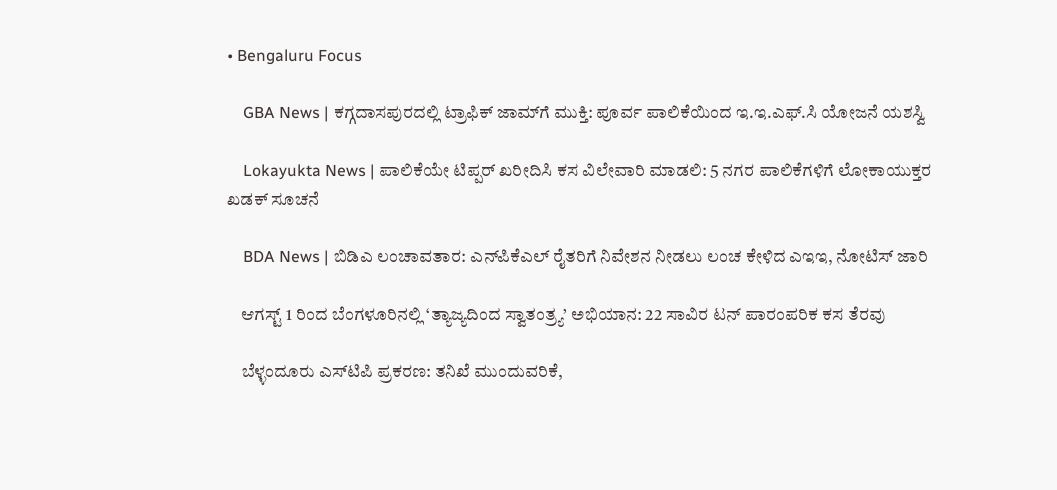• Bengaluru Focus

    GBA News | ಕಗ್ಗದಾಸಪುರದಲ್ಲಿ ಟ್ರಾಫಿಕ್ ಜಾಮ್‌ಗೆ ಮುಕ್ತಿ: ಪೂರ್ವ ಪಾಲಿಕೆಯಿಂದ ಇ.ಇ.ಎಫ್.ಸಿ ಯೋಜನೆ ಯಶಸ್ವಿ

    Lokayukta News | ಪಾಲಿಕೆಯೇ ಟಿಪ್ಪರ್ ಖರೀದಿಸಿ ಕಸ ವಿಲೇವಾರಿ ಮಾಡಲಿ: 5 ನಗರ ಪಾಲಿಕೆಗಳಿಗೆ ಲೋಕಾಯುಕ್ತರ ಖಡಕ್ ಸೂಚನೆ

    BDA News | ಬಿಡಿಎ ಲಂಚಾವತಾರ: ಎನ್‌ಪಿಕೆಎಲ್ ರೈತರಿಗೆ ನಿವೇಶನ ನೀಡಲು ಲಂಚ ಕೇಳಿದ ಎಇಇ, ನೋಟಿಸ್ ಜಾರಿ

    ಆಗಸ್ಟ್ 1 ರಿಂದ ಬೆಂಗಳೂರಿನಲ್ಲಿ ‘ತ್ಯಾಜ್ಯದಿಂದ ಸ್ವಾತಂತ್ರ್ಯ’ ಅಭಿಯಾನ: 22 ಸಾವಿರ ಟನ್ ಪಾರಂಪರಿಕ ಕಸ ತೆರವು

    ಬೆಳ್ಳಂದೂರು ಎಸ್‌ಟಿಪಿ ಪ್ರಕರಣ: ತನಿಖೆ ಮುಂದುವರಿಕೆ,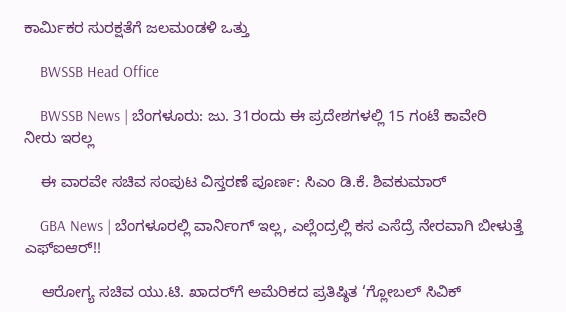ಕಾರ್ಮಿಕರ ಸುರಕ್ಷತೆಗೆ ಜಲಮಂಡಳಿ ಒತ್ತು

    BWSSB Head Office

    BWSSB News | ಬೆಂಗಳೂರು: ಜು. 31ರಂದು ಈ ಪ್ರದೇಶಗಳಲ್ಲಿ 15 ಗಂಟೆ ಕಾವೇರಿ ನೀರು ಇರಲ್ಲ

    ಈ ವಾರವೇ ಸಚಿವ ಸಂಪುಟ ವಿಸ್ತರಣೆ ಪೂರ್ಣ: ಸಿಎಂ ಡಿ.ಕೆ. ಶಿವಕುಮಾರ್

    GBA News | ಬೆಂಗಳೂರಲ್ಲಿ ವಾರ್ನಿಂಗ್ ಇಲ್ಲ, ಎಲ್ಲೆಂದ್ರಲ್ಲಿ ಕಸ ಎಸೆದ್ರೆ ನೇರವಾಗಿ ಬೀಳುತ್ತೆ ಎಫ್ಐಆರ್!!

    ಆರೋಗ್ಯ ಸಚಿವ ಯು.ಟಿ. ಖಾದರ್‌ಗೆ ಅಮೆರಿಕದ ಪ್ರತಿಷ್ಠಿತ ‘ಗ್ಲೋಬಲ್ ಸಿವಿಕ್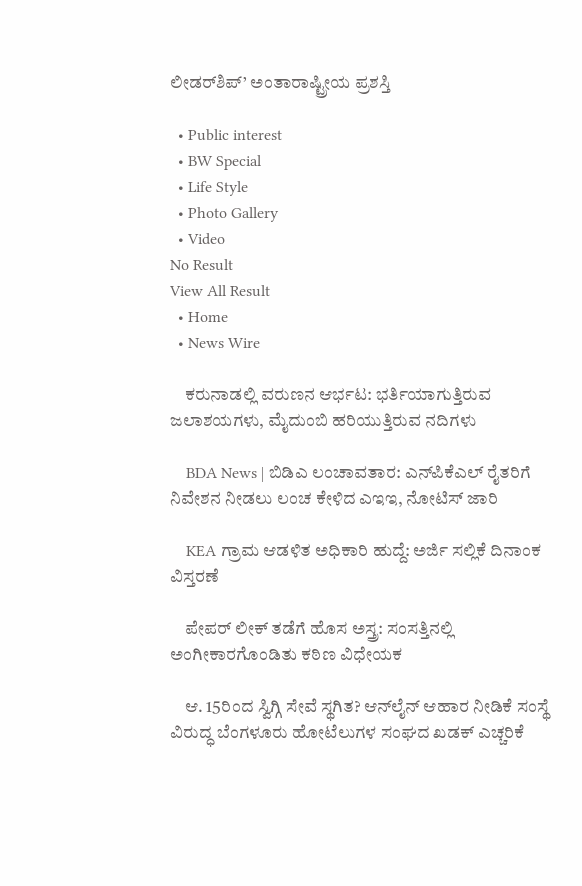ಲೀಡರ್‌ಶಿಪ್’ ಅಂತಾರಾಷ್ಟ್ರೀಯ ಪ್ರಶಸ್ತಿ

  • Public interest
  • BW Special
  • Life Style
  • Photo Gallery
  • Video
No Result
View All Result
  • Home
  • News Wire

    ಕರುನಾಡಲ್ಲಿ ವರುಣನ ಆರ್ಭಟ: ಭರ್ತಿಯಾಗುತ್ತಿರುವ ಜಲಾಶಯಗಳು, ಮೈದುಂಬಿ ಹರಿಯುತ್ತಿರುವ ನದಿಗಳು

    BDA News | ಬಿಡಿಎ ಲಂಚಾವತಾರ: ಎನ್‌ಪಿಕೆಎಲ್ ರೈತರಿಗೆ ನಿವೇಶನ ನೀಡಲು ಲಂಚ ಕೇಳಿದ ಎಇಇ, ನೋಟಿಸ್ ಜಾರಿ

    KEA ಗ್ರಾಮ ಆಡಳಿತ ಅಧಿಕಾರಿ ಹುದ್ದೆ: ಅರ್ಜಿ ಸಲ್ಲಿಕೆ ದಿನಾಂಕ ವಿಸ್ತರಣೆ

    ಪೇಪರ್ ಲೀಕ್ ತಡೆಗೆ ಹೊಸ ಅಸ್ತ್ರ: ಸಂಸತ್ತಿನಲ್ಲಿ ಅಂಗೀಕಾರಗೊಂಡಿತು ಕಠಿಣ ವಿಧೇಯಕ

    ಆ. 15ರಿಂದ ಸ್ವಿಗ್ಗಿ ಸೇವೆ ಸ್ಥಗಿತ? ಆನ್‌ಲೈನ್ ಆಹಾರ ನೀಡಿಕೆ ಸಂಸ್ಥೆ ವಿರುದ್ಧ ಬೆಂಗಳೂರು ಹೋಟೆಲುಗಳ ಸಂಘದ ಖಡಕ್ ಎಚ್ಚರಿಕೆ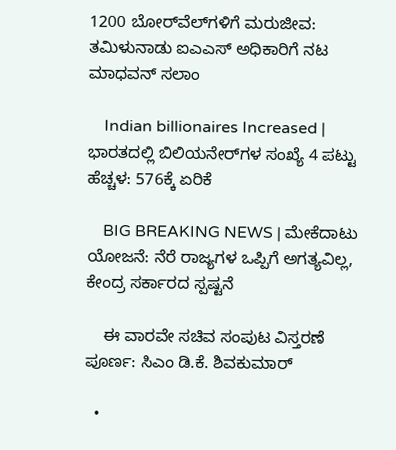1200 ಬೋರ್‌ವೆಲ್‌ಗಳಿಗೆ ಮರುಜೀವ: ತಮಿಳುನಾಡು ಐಎಎಸ್ ಅಧಿಕಾರಿಗೆ ನಟ ಮಾಧವನ್ ಸಲಾಂ

    Indian billionaires Increased | ಭಾರತದಲ್ಲಿ ಬಿಲಿಯನೇರ್‌ಗಳ ಸಂಖ್ಯೆ 4 ಪಟ್ಟು ಹೆಚ್ಚಳ: 576ಕ್ಕೆ ಏರಿಕೆ

    BIG BREAKING NEWS | ಮೇಕೆದಾಟು ಯೋಜನೆ: ನೆರೆ ರಾಜ್ಯಗಳ ಒಪ್ಪಿಗೆ ಅಗತ್ಯವಿಲ್ಲ, ಕೇಂದ್ರ ಸರ್ಕಾರದ ಸ್ಪಷ್ಟನೆ

    ಈ ವಾರವೇ ಸಚಿವ ಸಂಪುಟ ವಿಸ್ತರಣೆ ಪೂರ್ಣ: ಸಿಎಂ ಡಿ.ಕೆ. ಶಿವಕುಮಾರ್

  •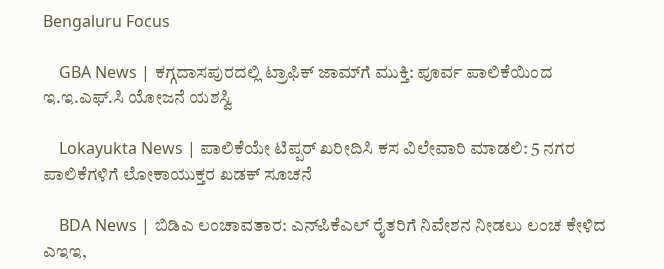Bengaluru Focus

    GBA News | ಕಗ್ಗದಾಸಪುರದಲ್ಲಿ ಟ್ರಾಫಿಕ್ ಜಾಮ್‌ಗೆ ಮುಕ್ತಿ: ಪೂರ್ವ ಪಾಲಿಕೆಯಿಂದ ಇ.ಇ.ಎಫ್.ಸಿ ಯೋಜನೆ ಯಶಸ್ವಿ

    Lokayukta News | ಪಾಲಿಕೆಯೇ ಟಿಪ್ಪರ್ ಖರೀದಿಸಿ ಕಸ ವಿಲೇವಾರಿ ಮಾಡಲಿ: 5 ನಗರ ಪಾಲಿಕೆಗಳಿಗೆ ಲೋಕಾಯುಕ್ತರ ಖಡಕ್ ಸೂಚನೆ

    BDA News | ಬಿಡಿಎ ಲಂಚಾವತಾರ: ಎನ್‌ಪಿಕೆಎಲ್ ರೈತರಿಗೆ ನಿವೇಶನ ನೀಡಲು ಲಂಚ ಕೇಳಿದ ಎಇಇ,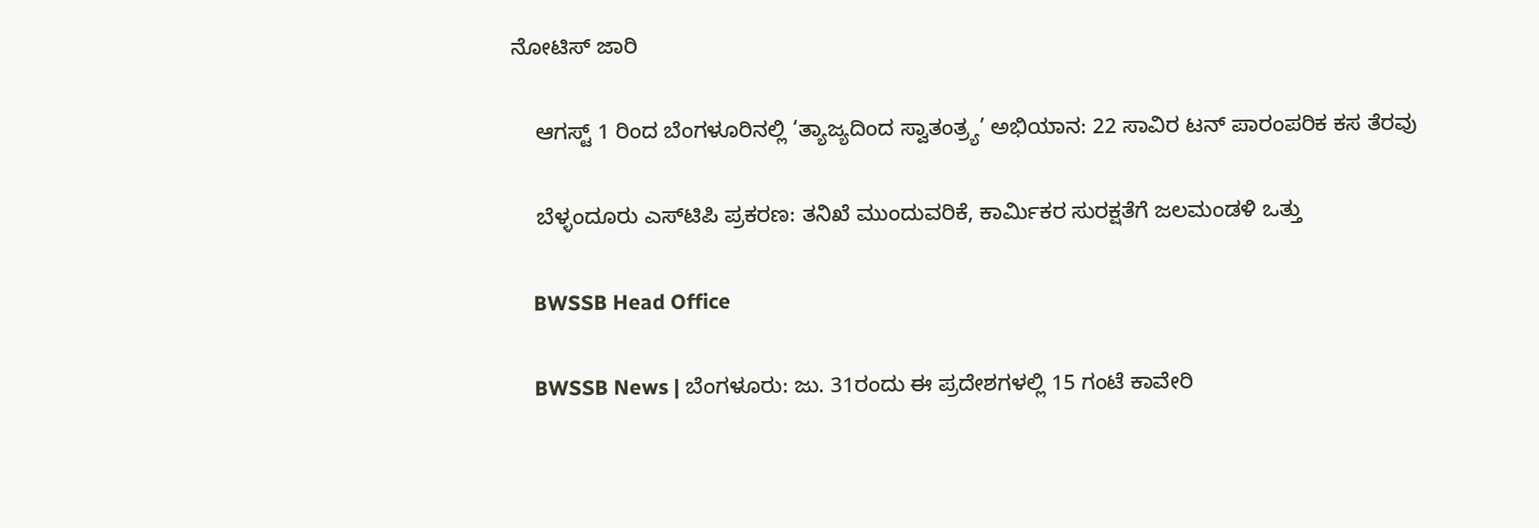ನೋಟಿಸ್ ಜಾರಿ

    ಆಗಸ್ಟ್ 1 ರಿಂದ ಬೆಂಗಳೂರಿನಲ್ಲಿ ‘ತ್ಯಾಜ್ಯದಿಂದ ಸ್ವಾತಂತ್ರ್ಯ’ ಅಭಿಯಾನ: 22 ಸಾವಿರ ಟನ್ ಪಾರಂಪರಿಕ ಕಸ ತೆರವು

    ಬೆಳ್ಳಂದೂರು ಎಸ್‌ಟಿಪಿ ಪ್ರಕರಣ: ತನಿಖೆ ಮುಂದುವರಿಕೆ, ಕಾರ್ಮಿಕರ ಸುರಕ್ಷತೆಗೆ ಜಲಮಂಡಳಿ ಒತ್ತು

    BWSSB Head Office

    BWSSB News | ಬೆಂಗಳೂರು: ಜು. 31ರಂದು ಈ ಪ್ರದೇಶಗಳಲ್ಲಿ 15 ಗಂಟೆ ಕಾವೇರಿ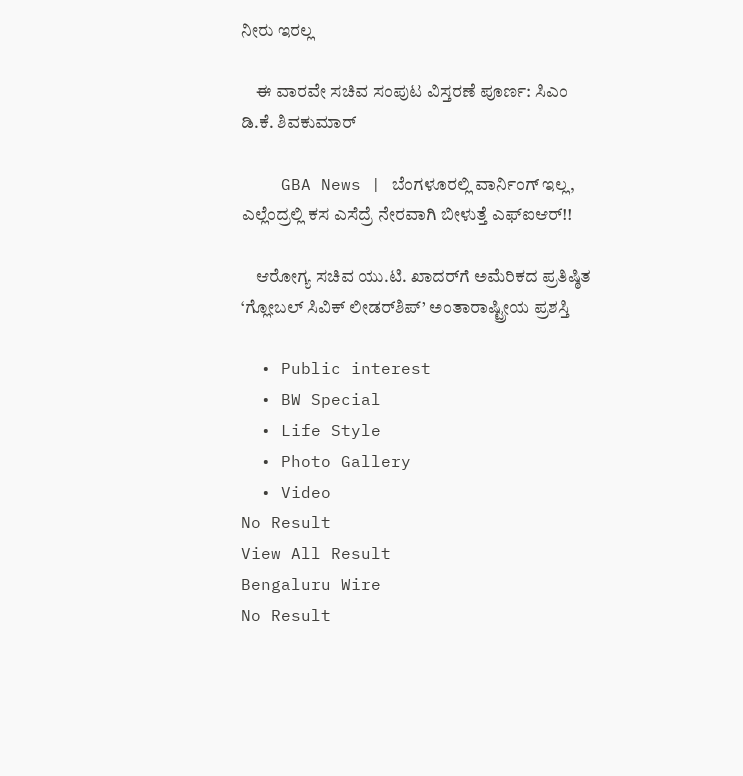ನೀರು ಇರಲ್ಲ

    ಈ ವಾರವೇ ಸಚಿವ ಸಂಪುಟ ವಿಸ್ತರಣೆ ಪೂರ್ಣ: ಸಿಎಂ ಡಿ.ಕೆ. ಶಿವಕುಮಾರ್

    GBA News | ಬೆಂಗಳೂರಲ್ಲಿ ವಾರ್ನಿಂಗ್ ಇಲ್ಲ, ಎಲ್ಲೆಂದ್ರಲ್ಲಿ ಕಸ ಎಸೆದ್ರೆ ನೇರವಾಗಿ ಬೀಳುತ್ತೆ ಎಫ್ಐಆರ್!!

    ಆರೋಗ್ಯ ಸಚಿವ ಯು.ಟಿ. ಖಾದರ್‌ಗೆ ಅಮೆರಿಕದ ಪ್ರತಿಷ್ಠಿತ ‘ಗ್ಲೋಬಲ್ ಸಿವಿಕ್ ಲೀಡರ್‌ಶಿಪ್’ ಅಂತಾರಾಷ್ಟ್ರೀಯ ಪ್ರಶಸ್ತಿ

  • Public interest
  • BW Special
  • Life Style
  • Photo Gallery
  • Video
No Result
View All Result
Bengaluru Wire
No Result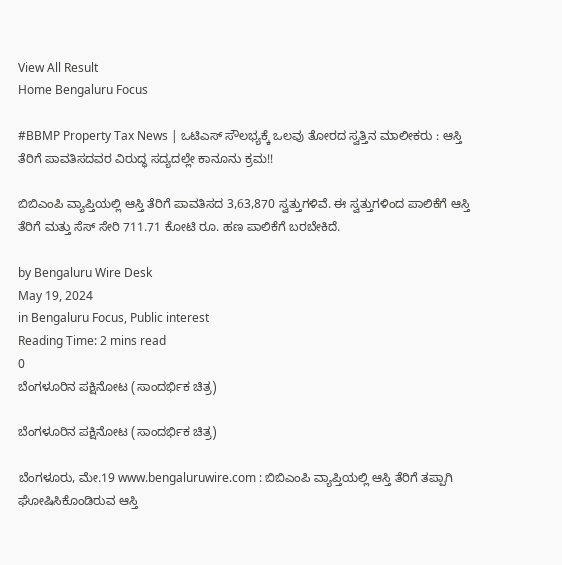View All Result
Home Bengaluru Focus

#BBMP Property Tax News | ಒಟಿಎಸ್ ಸೌಲಭ್ಯಕ್ಕೆ ಒಲವು ತೋರದ ಸ್ವತ್ತಿನ ಮಾಲೀಕರು : ಆಸ್ತಿ ತೆರಿಗೆ ಪಾವತಿಸದವರ ವಿರುದ್ಧ ಸದ್ಯದಲ್ಲೇ ಕಾನೂನು ಕ್ರಮ!!

ಬಿಬಿಎಂಪಿ ವ್ಯಾಪ್ತಿಯಲ್ಲಿ ಆಸ್ತಿ ತೆರಿಗೆ ಪಾವತಿಸದ 3,63,870 ಸ್ವತ್ತುಗಳಿವೆ. ಈ ಸ್ವತ್ತುಗಳಿಂದ ಪಾಲಿಕೆಗೆ ಆಸ್ತಿ ತೆರಿಗೆ ಮತ್ತು ಸೆಸ್ ಸೇರಿ 711.71 ಕೋಟಿ ರೂ. ಹಣ ಪಾಲಿಕೆಗೆ ಬರಬೇಕಿದೆ.

by Bengaluru Wire Desk
May 19, 2024
in Bengaluru Focus, Public interest
Reading Time: 2 mins read
0
ಬೆಂಗಳೂರಿನ ಪಕ್ಷಿನೋಟ (ಸಾಂದರ್ಭಿಕ ಚಿತ್ರ)

ಬೆಂಗಳೂರಿನ ಪಕ್ಷಿನೋಟ (ಸಾಂದರ್ಭಿಕ ಚಿತ್ರ)

ಬೆಂಗಳೂರು, ಮೇ.19 www.bengaluruwire.com : ಬಿಬಿಎಂಪಿ ವ್ಯಾಪ್ತಿಯಲ್ಲಿ ಆಸ್ತಿ ತೆರಿಗೆ ತಪ್ಪಾಗಿ ಘೋಷಿಸಿಕೊಂಡಿರುವ ಆಸ್ತಿ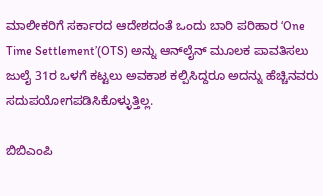ಮಾಲೀಕರಿಗೆ ಸರ್ಕಾರದ ಆದೇಶದಂತೆ ಒಂದು ಬಾರಿ ಪರಿಹಾರ ‘One Time Settlement’(OTS) ಅನ್ನು ಆನ್‌ಲೈನ್ ಮೂಲಕ ಪಾವತಿಸಲು ಜುಲೈ 31ರ ಒಳಗೆ ಕಟ್ಟಲು ಅವಕಾಶ ಕಲ್ಪಿಸಿದ್ದರೂ ಅದನ್ನು ಹೆಚ್ಚಿನವರು ಸದುಪಯೋಗಪಡಿಸಿಕೊಳ್ಳುತ್ತಿಲ್ಲ.

ಬಿಬಿಎಂಪಿ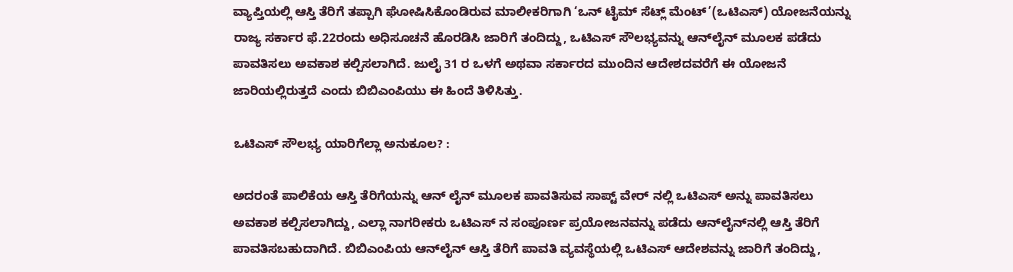ವ್ಯಾಪ್ತಿಯಲ್ಲಿ ಆಸ್ತಿ ತೆರಿಗೆ ತಪ್ಪಾಗಿ ಘೋಷಿಸಿಕೊಂಡಿರುವ ಮಾಲೀಕರಿಗಾಗಿ ‘ಒನ್ ಟೈಮ್ ಸೆಟ್ಲ್ ಮೆಂಟ್’(ಒಟಿಎಸ್) ಯೋಜನೆಯನ್ನು ರಾಜ್ಯ ಸರ್ಕಾರ ಫೆ.22ರಂದು ಅಧಿಸೂಚನೆ ಹೊರಡಿಸಿ ಜಾರಿಗೆ ತಂದಿದ್ದು, ಒಟಿಎಸ್ ಸೌಲಭ್ಯವನ್ನು ಆನ್‌ಲೈನ್ ಮೂಲಕ ಪಡೆದು ಪಾವತಿಸಲು ಅವಕಾಶ ಕಲ್ಪಿಸಲಾಗಿದೆ. ಜುಲೈ 31 ರ ಒಳಗೆ ಅಥವಾ ಸರ್ಕಾರದ ಮುಂದಿನ ಆದೇಶದವರೆಗೆ ಈ ಯೋಜನೆ ಜಾರಿಯಲ್ಲಿರುತ್ತದೆ ಎಂದು ಬಿಬಿಎಂಪಿಯು ಈ ಹಿಂದೆ ತಿಳಿಸಿತ್ತು.

ಒಟಿಎಸ್ ಸೌಲಭ್ಯ ಯಾರಿಗೆಲ್ಲಾ ಅನುಕೂಲ? :

ಅದರಂತೆ ಪಾಲಿಕೆಯ ಆಸ್ತಿ ತೆರಿಗೆಯನ್ನು ಆನ್ ಲೈನ್ ಮೂಲಕ ಪಾವತಿಸುವ ಸಾಪ್ಟ್ ವೇರ್ ನಲ್ಲಿ ಒಟಿಎಸ್ ಅನ್ನು ಪಾವತಿಸಲು ಅವಕಾಶ ಕಲ್ಪಿಸಲಾಗಿದ್ದು, ಎಲ್ಲಾ ನಾಗರೀಕರು ಒಟಿಎಸ್ ನ ಸಂಪೂರ್ಣ ಪ್ರಯೋಜನವನ್ನು ಪಡೆದು ಆನ್‌ಲೈನ್‌ನಲ್ಲಿ ಆಸ್ತಿ ತೆರಿಗೆ ಪಾವತಿಸಬಹುದಾಗಿದೆ. ಬಿಬಿಎಂಪಿಯ ಆನ್‌ಲೈನ್ ಆಸ್ತಿ ತೆರಿಗೆ ಪಾವತಿ ವ್ಯವಸ್ಥೆಯಲ್ಲಿ ಒಟಿಎಸ್ ಆದೇಶವನ್ನು ಜಾರಿಗೆ ತಂದಿದ್ದು,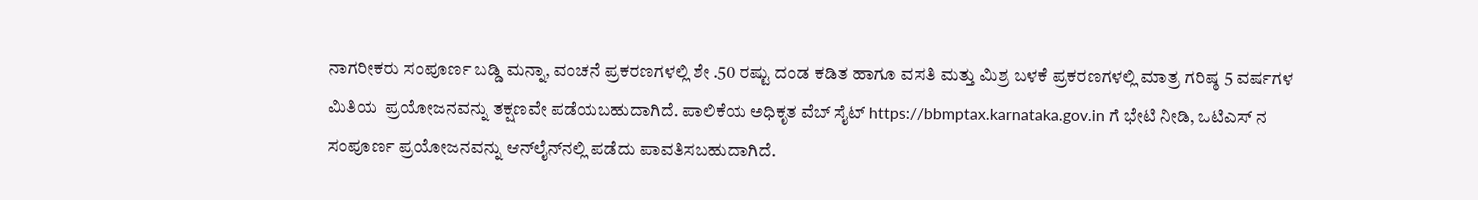ನಾಗರೀಕರು ಸಂಪೂರ್ಣ ಬಡ್ಡಿ ಮನ್ನಾ, ವಂಚನೆ ಪ್ರಕರಣಗಳಲ್ಲಿ ಶೇ .50 ರಷ್ಟು ದಂಡ ಕಡಿತ ಹಾಗೂ ವಸತಿ ಮತ್ತು ಮಿಶ್ರ ಬಳಕೆ ಪ್ರಕರಣಗಳಲ್ಲಿ ಮಾತ್ರ ಗರಿಷ್ಠ 5 ವರ್ಷಗಳ ಮಿತಿಯ  ಪ್ರಯೋಜನವನ್ನು ತಕ್ಷಣವೇ ಪಡೆಯಬಹುದಾಗಿದೆ. ಪಾಲಿಕೆಯ ಅಧಿಕೃತ ವೆಬ್ ಸೈಟ್ https://bbmptax.karnataka.gov.in ಗೆ ಭೇಟಿ ನೀಡಿ, ಒಟಿಎಸ್ ನ ಸಂಪೂರ್ಣ ಪ್ರಯೋಜನವನ್ನು ಆನ್‌ಲೈನ್‌ನಲ್ಲಿ ಪಡೆದು ಪಾವತಿಸಬಹುದಾಗಿದೆ.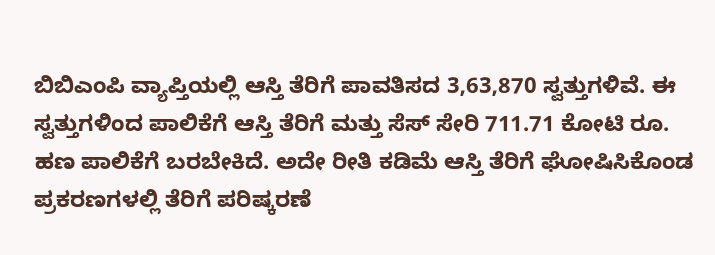ಬಿಬಿಎಂಪಿ ವ್ಯಾಪ್ತಿಯಲ್ಲಿ ಆಸ್ತಿ ತೆರಿಗೆ ಪಾವತಿಸದ 3,63,870 ಸ್ವತ್ತುಗಳಿವೆ. ಈ ಸ್ವತ್ತುಗಳಿಂದ ಪಾಲಿಕೆಗೆ ಆಸ್ತಿ ತೆರಿಗೆ ಮತ್ತು ಸೆಸ್ ಸೇರಿ 711.71 ಕೋಟಿ ರೂ. ಹಣ ಪಾಲಿಕೆಗೆ ಬರಬೇಕಿದೆ. ಅದೇ ರೀತಿ ಕಡಿಮೆ ಆಸ್ತಿ ತೆರಿಗೆ ಘೋಷಿಸಿಕೊಂಡ ಪ್ರಕರಣಗಳಲ್ಲಿ ತೆರಿಗೆ ಪರಿಷ್ಕರಣೆ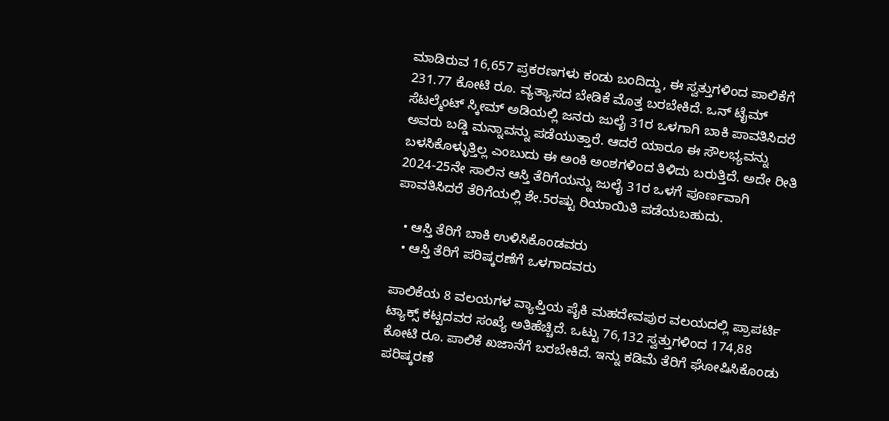ಮಾಡಿರುವ 16,657 ಪ್ರಕರಣಗಳು ಕಂಡು ಬಂದಿದ್ದು, ಈ ಸ್ವತ್ತುಗಳಿಂದ ಪಾಲಿಕೆಗೆ 231.77 ಕೋಟಿ ರೂ. ವ್ಯತ್ಯಾಸದ ಬೇಡಿಕೆ ಮೊತ್ತ ಬರಬೇಕಿದೆ. ಒನ್ ಟೈಮ್ ಸೆಟಲ್ಮೆಂಟ್ ಸ್ಕೀಮ್ ಅಡಿಯಲ್ಲಿ ಜನರು ಜುಲೈ 31ರ ಒಳಗಾಗಿ ಬಾಕಿ ಪಾವತಿಸಿದರೆ ಅವರು ಬಡ್ಡಿ ಮನ್ನಾವನ್ನು ಪಡೆಯುತ್ತಾರೆ. ಆದರೆ ಯಾರೂ ಈ ಸೌಲಭ್ಯವನ್ನು ಬಳಸಿಕೊಳ್ಳುತ್ತಿಲ್ಲ ಎಂಬುದು ಈ ಅಂಕಿ ಅಂಶಗಳಿಂದ ತಿಳಿದು ಬರುತ್ತಿದೆ. ಅದೇ ರೀತಿ 2024-25ನೇ ಸಾಲಿನ ಆಸ್ತಿ ತೆರಿಗೆಯನ್ನು ಜುಲೈ 31ರ ಒಳಗೆ ಪೂರ್ಣವಾಗಿ ಪಾವತಿಸಿದರೆ ತೆರಿಗೆಯಲ್ಲಿ ಶೇ.5ರಷ್ಟು ರಿಯಾಯಿತಿ ಪಡೆಯಬಹುದು.

  • ಆಸ್ತಿ ತೆರಿಗೆ ಬಾಕಿ ಉಳಿಸಿಕೊಂಡವರು
  • ಆಸ್ತಿ ತೆರಿಗೆ ಪರಿಷ್ಕರಣೆಗೆ ಒಳಗಾದವರು

ಪಾಲಿಕೆಯ 8 ವಲಯಗಳ ವ್ಯಾಪ್ತಿಯ ಪೈಕಿ ಮಹದೇವಪುರ ವಲಯದಲ್ಲಿ ಪ್ರಾಪರ್ಟಿ ಟ್ಯಾಕ್ಸ್ ಕಟ್ಟದವರ ಸಂಖ್ಯೆ ಅತಿಹೆಚ್ಚಿದೆ. ಒಟ್ಟು 76,132 ಸ್ವತ್ತುಗಳಿಂದ 174,88 ಕೋಟಿ ರೂ. ಪಾಲಿಕೆ ಖಜಾನೆಗೆ ಬರಬೇಕಿದೆ. ಇನ್ನು ಕಡಿಮೆ ತೆರಿಗೆ ಘೋಷಿಸಿಕೊಂಡು ಪರಿಷ್ಕರಣೆ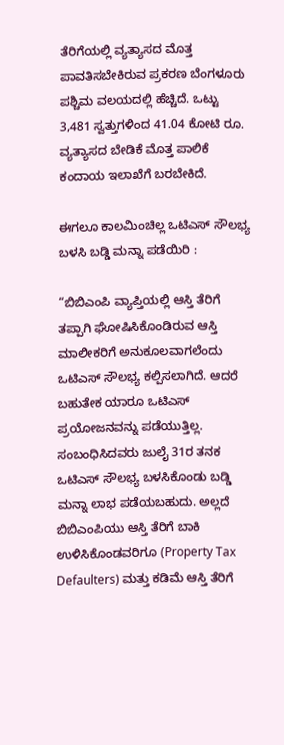ತೆರಿಗೆಯಲ್ಲಿ ವ್ಯತ್ಯಾಸದ ಮೊತ್ತ ಪಾವತಿಸಬೇಕಿರುವ ಪ್ರಕರಣ ಬೆಂಗಳೂರು ಪಶ್ಚಿಮ ವಲಯದಲ್ಲಿ ಹೆಚ್ಚಿದೆ. ಒಟ್ಟು 3,481 ಸ್ವತ್ತುಗಳಿಂದ 41.04 ಕೋಟಿ ರೂ. ವ್ಯತ್ಯಾಸದ ಬೇಡಿಕೆ ಮೊತ್ತ ಪಾಲಿಕೆ ಕಂದಾಯ ಇಲಾಖೆಗೆ ಬರಬೇಕಿದೆ.

ಈಗಲೂ ಕಾಲಮಿಂಚಿಲ್ಲ ಒಟಿಎಸ್ ಸೌಲಭ್ಯ ಬಳಸಿ ಬಡ್ಡಿ ಮನ್ನಾ ಪಡೆಯಿರಿ :

“ಬಿಬಿಎಂಪಿ ವ್ಯಾಪ್ತಿಯಲ್ಲಿ ಆಸ್ತಿ ತೆರಿಗೆ ತಪ್ಪಾಗಿ ಘೋಷಿಸಿಕೊಂಡಿರುವ ಆಸ್ತಿ ಮಾಲೀಕರಿಗೆ ಅನುಕೂಲವಾಗಲೆಂದು ಒಟಿಎಸ್ ಸೌಲಭ್ಯ ಕಲ್ಪಿಸಲಾಗಿದೆ. ಆದರೆ ಬಹುತೇಕ ಯಾರೂ ಒಟಿಎಸ್ ಪ್ರಯೋಜನವನ್ನು ಪಡೆಯುತ್ತಿಲ್ಲ. ಸಂಬಂಧಿಸಿದವರು ಜುಲೈ 31ರ ತನಕ ಒಟಿಎಸ್ ಸೌಲಭ್ಯ ಬಳಸಿಕೊಂಡು ಬಡ್ಡಿ ಮನ್ನಾ ಲಾಭ ಪಡೆಯಬಹುದು. ಅಲ್ಲದೆ ಬಿಬಿಎಂಪಿಯು ಆಸ್ತಿ ತೆರಿಗೆ ಬಾಕಿ ಉಳಿಸಿಕೊಂಡವರಿಗೂ (Property Tax Defaulters) ಮತ್ತು ಕಡಿಮೆ ಆಸ್ತಿ ತೆರಿಗೆ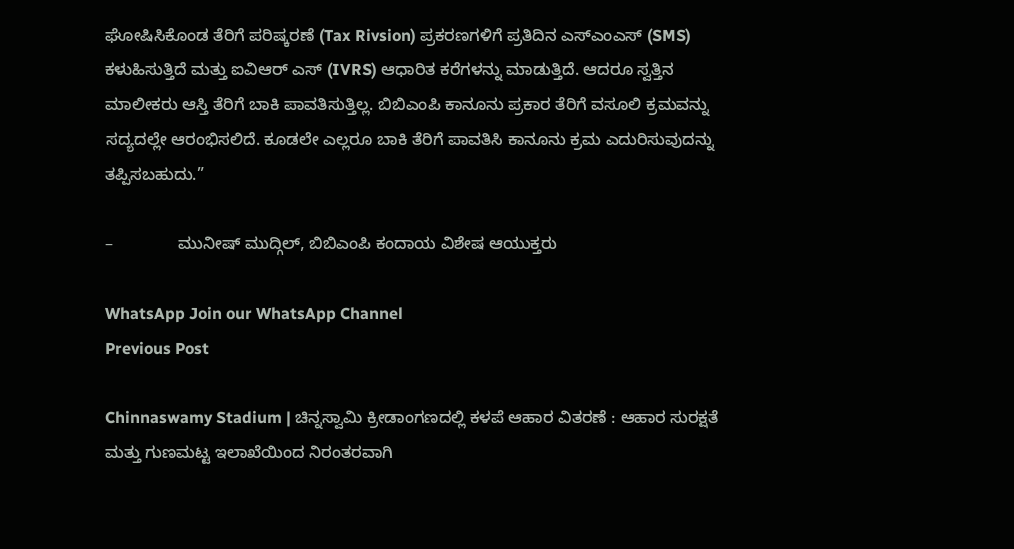ಘೋಷಿಸಿಕೊಂಡ ತೆರಿಗೆ ಪರಿಷ್ಕರಣೆ (Tax Rivsion) ಪ್ರಕರಣಗಳಿಗೆ ಪ್ರತಿದಿನ ಎಸ್ಎಂಎಸ್ (SMS) ಕಳುಹಿಸುತ್ತಿದೆ ಮತ್ತು ಐವಿಆರ್ ಎಸ್ (IVRS) ಆಧಾರಿತ ಕರೆಗಳನ್ನು ಮಾಡುತ್ತಿದೆ. ಆದರೂ ಸ್ವತ್ತಿನ ಮಾಲೀಕರು ಆಸ್ತಿ ತೆರಿಗೆ ಬಾಕಿ ಪಾವತಿಸುತ್ತಿಲ್ಲ. ಬಿಬಿಎಂಪಿ ಕಾನೂನು ಪ್ರಕಾರ ತೆರಿಗೆ ವಸೂಲಿ ಕ್ರಮವನ್ನು ಸದ್ಯದಲ್ಲೇ ಆರಂಭಿಸಲಿದೆ. ಕೂಡಲೇ ಎಲ್ಲರೂ ಬಾಕಿ ತೆರಿಗೆ ಪಾವತಿಸಿ ಕಾನೂನು ಕ್ರಮ ಎದುರಿಸುವುದನ್ನು ತಪ್ಪಿಸಬಹುದು.”

–              ಮುನೀಷ್ ಮುದ್ಗಿಲ್, ಬಿಬಿಎಂಪಿ ಕಂದಾಯ ವಿಶೇಷ ಆಯುಕ್ತರು

WhatsApp Join our WhatsApp Channel
Previous Post

Chinnaswamy Stadium | ಚಿನ್ನಸ್ವಾಮಿ ಕ್ರೀಡಾಂಗಣದಲ್ಲಿ ಕಳಪೆ ಆಹಾರ ವಿತರಣೆ : ಆಹಾರ ಸುರಕ್ಷತೆ ಮತ್ತು ಗುಣಮಟ್ಟ ಇಲಾಖೆಯಿಂದ ನಿರಂತರವಾಗಿ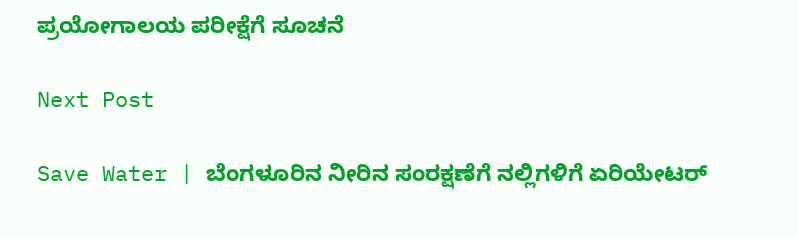ಪ್ರಯೋಗಾಲಯ ಪರೀಕ್ಷೆಗೆ ಸೂಚನೆ

Next Post

Save Water | ಬೆಂಗಳೂರಿನ ನೀರಿನ ಸಂರಕ್ಷಣೆಗೆ ನಲ್ಲಿಗಳಿಗೆ ಏರಿಯೇಟರ್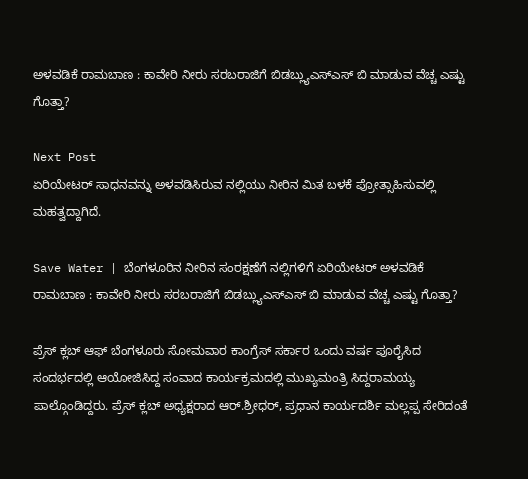ಅಳವಡಿಕೆ ರಾಮಬಾಣ : ಕಾವೇರಿ ನೀರು ಸರಬರಾಜಿಗೆ ಬಿಡಬ್ಲ್ಯುಎಸ್ಎಸ್ ಬಿ ಮಾಡುವ ವೆಚ್ಚ ಎಷ್ಟು ಗೊತ್ತಾ?

Next Post
ಏರಿಯೇಟರ್ ಸಾಧನವನ್ನು ಅಳವಡಿಸಿರುವ ನಲ್ಲಿಯು ನೀರಿನ ಮಿತ ಬಳಕೆ ಪ್ರೋತ್ಸಾಹಿಸುವಲ್ಲಿ ಮಹತ್ವದ್ದಾಗಿದೆ.

Save Water | ಬೆಂಗಳೂರಿನ ನೀರಿನ ಸಂರಕ್ಷಣೆಗೆ ನಲ್ಲಿಗಳಿಗೆ ಏರಿಯೇಟರ್ ಅಳವಡಿಕೆ ರಾಮಬಾಣ : ಕಾವೇರಿ ನೀರು ಸರಬರಾಜಿಗೆ ಬಿಡಬ್ಲ್ಯುಎಸ್ಎಸ್ ಬಿ ಮಾಡುವ ವೆಚ್ಚ ಎಷ್ಟು ಗೊತ್ತಾ?

ಪ್ರೆಸ್ ಕ್ಲಬ್ ಆಫ್ ಬೆಂಗಳೂರು ಸೋಮವಾರ ಕಾಂಗ್ರೆಸ್ ಸರ್ಕಾರ ಒಂದು ವರ್ಷ ಪೂರೈಸಿದ ಸಂದರ್ಭದಲ್ಲಿ ಆಯೋಜಿಸಿದ್ದ ಸಂವಾದ ಕಾರ್ಯಕ್ರಮದಲ್ಲಿ ಮುಖ್ಯಮಂತ್ರಿ ಸಿದ್ದರಾಮಯ್ಯ ಪಾಲ್ಗೊಂಡಿದ್ದರು. ಪ್ರೆಸ್ ಕ್ಲಬ್ ಅಧ್ಯಕ್ಷರಾದ ಆರ್.ಶ್ರೀಧರ್, ಪ್ರಧಾನ ಕಾರ್ಯದರ್ಶಿ ಮಲ್ಲಪ್ಪ ಸೇರಿದಂತೆ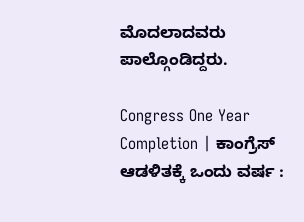ಮೊದಲಾದವರು ಪಾಲ್ಗೊಂಡಿದ್ದರು.

Congress One Year Completion | ಕಾಂಗ್ರೆಸ್ ಆಡಳಿತಕ್ಕೆ ಒಂದು ವರ್ಷ :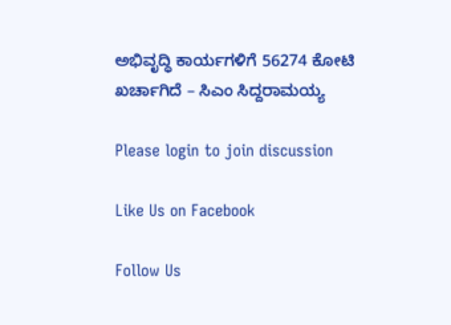ಅಭಿವೃದ್ಧಿ ಕಾರ್ಯಗಳಿಗೆ 56274 ಕೋಟಿ ಖರ್ಚಾಗಿದೆ – ಸಿಎಂ ಸಿದ್ದರಾಮಯ್ಯ

Please login to join discussion

Like Us on Facebook

Follow Us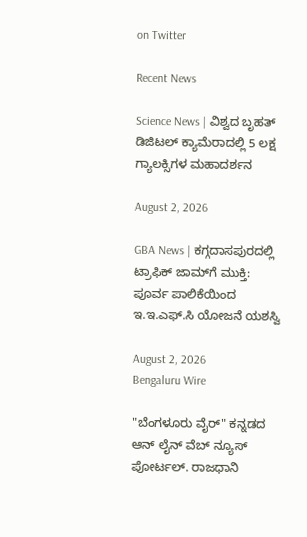on Twitter

Recent News

Science News | ವಿಶ್ವದ ಬೃಹತ್ ಡಿಜಿಟಲ್ ಕ್ಯಾಮೆರಾದಲ್ಲಿ 5 ಲಕ್ಷ ಗ್ಯಾಲಕ್ಸಿಗಳ ಮಹಾದರ್ಶನ

August 2, 2026

GBA News | ಕಗ್ಗದಾಸಪುರದಲ್ಲಿ ಟ್ರಾಫಿಕ್ ಜಾಮ್‌ಗೆ ಮುಕ್ತಿ: ಪೂರ್ವ ಪಾಲಿಕೆಯಿಂದ ಇ.ಇ.ಎಫ್.ಸಿ ಯೋಜನೆ ಯಶಸ್ವಿ

August 2, 2026
Bengaluru Wire

"ಬೆಂಗಳೂರು ವೈರ್" ಕನ್ನಡದ ಆನ್ ಲೈನ್ ವೆಬ್ ನ್ಯೂಸ್ ಪೋರ್ಟಲ್. ರಾಜಧಾನಿ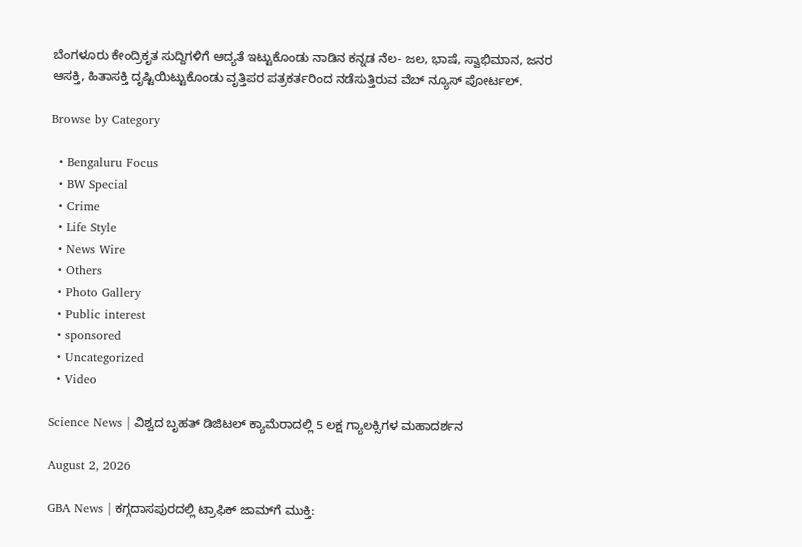ಬೆಂಗಳೂರು ಕೇಂದ್ರಿಕೃತ ಸುದ್ದಿಗಳಿಗೆ ಆದ್ಯತೆ ಇಟ್ಟುಕೊಂಡು ನಾಡಿನ ಕನ್ನಡ ನೆಲ- ಜಲ, ಭಾಷೆ, ಸ್ವಾಭಿಮಾನ, ಜನರ ಆಸಕ್ತಿ, ಹಿತಾಸಕ್ತಿ ದೃಷ್ಟಿಯಿಟ್ಟುಕೊಂಡು ವೃತ್ತಿಪರ ಪತ್ರಕರ್ತರಿಂದ ನಡೆಸುತ್ತಿರುವ ವೆಬ್ ನ್ಯೂಸ್ ಪೋರ್ಟಲ್.

Browse by Category

  • Bengaluru Focus
  • BW Special
  • Crime
  • Life Style
  • News Wire
  • Others
  • Photo Gallery
  • Public interest
  • sponsored
  • Uncategorized
  • Video

Science News | ವಿಶ್ವದ ಬೃಹತ್ ಡಿಜಿಟಲ್ ಕ್ಯಾಮೆರಾದಲ್ಲಿ 5 ಲಕ್ಷ ಗ್ಯಾಲಕ್ಸಿಗಳ ಮಹಾದರ್ಶನ

August 2, 2026

GBA News | ಕಗ್ಗದಾಸಪುರದಲ್ಲಿ ಟ್ರಾಫಿಕ್ ಜಾಮ್‌ಗೆ ಮುಕ್ತಿ: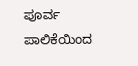ಪೂರ್ವ ಪಾಲಿಕೆಯಿಂದ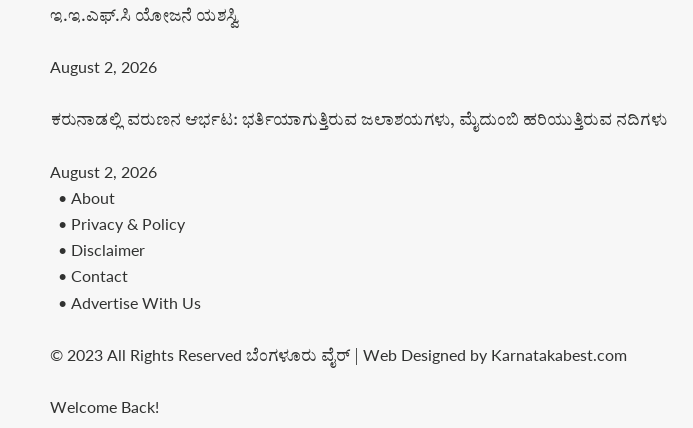ಇ.ಇ.ಎಫ್.ಸಿ ಯೋಜನೆ ಯಶಸ್ವಿ

August 2, 2026

ಕರುನಾಡಲ್ಲಿ ವರುಣನ ಆರ್ಭಟ: ಭರ್ತಿಯಾಗುತ್ತಿರುವ ಜಲಾಶಯಗಳು, ಮೈದುಂಬಿ ಹರಿಯುತ್ತಿರುವ ನದಿಗಳು

August 2, 2026
  • About
  • Privacy & Policy
  • Disclaimer
  • Contact
  • Advertise With Us

© 2023 All Rights Reserved ಬೆಂಗಳೂರು ವೈರ್‌ | Web Designed by Karnatakabest.com

Welcome Back!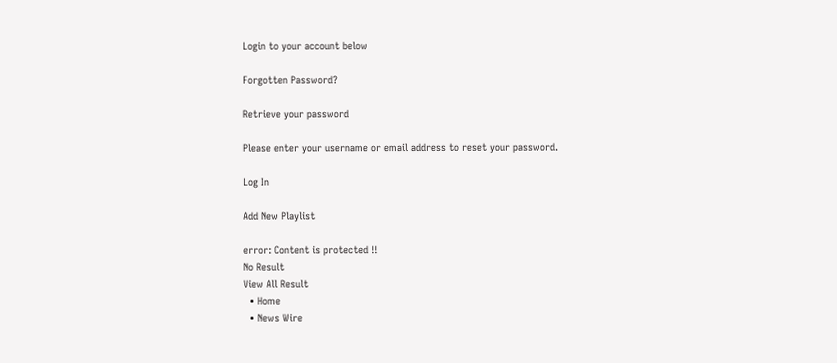Login to your account below

Forgotten Password?

Retrieve your password

Please enter your username or email address to reset your password.

Log In

Add New Playlist

error: Content is protected !!
No Result
View All Result
  • Home
  • News Wire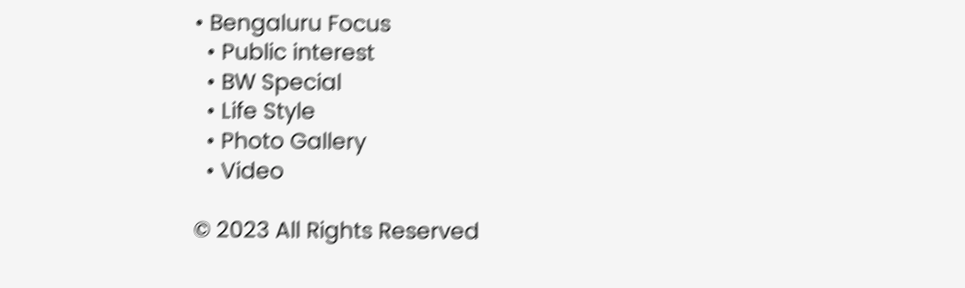• Bengaluru Focus
  • Public interest
  • BW Special
  • Life Style
  • Photo Gallery
  • Video

© 2023 All Rights Reserved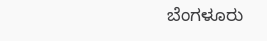ಬೆಂಗಳೂರು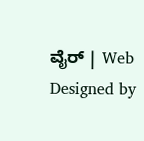ವೈರ್‌ | Web Designed by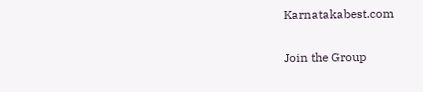Karnatakabest.com

Join the Group